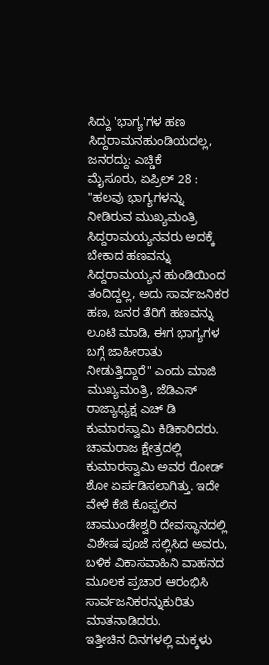ಸಿದ್ದು 'ಭಾಗ್ಯ'ಗಳ ಹಣ ಸಿದ್ದರಾಮನಹುಂಡಿಯದಲ್ಲ, ಜನರದ್ದು: ಎಚ್ಡಿಕೆ
ಮೈಸೂರು, ಏಪ್ರಿಲ್ 28 : "ಹಲವು ಭಾಗ್ಯಗಳನ್ನು ನೀಡಿರುವ ಮುಖ್ಯಮಂತ್ರಿ ಸಿದ್ದರಾಮಯ್ಯನವರು ಅದಕ್ಕೆ ಬೇಕಾದ ಹಣವನ್ನು ಸಿದ್ದರಾಮಯ್ಯನ ಹುಂಡಿಯಿಂದ ತಂದಿದ್ದಲ್ಲ, ಅದು ಸಾರ್ವಜನಿಕರ ಹಣ, ಜನರ ತೆರಿಗೆ ಹಣವನ್ನು ಲೂಟಿ ಮಾಡಿ, ಈಗ ಭಾಗ್ಯಗಳ ಬಗ್ಗೆ ಜಾಹೀರಾತು ನೀಡುತ್ತಿದ್ದಾರೆ" ಎಂದು ಮಾಜಿ ಮುಖ್ಯಮಂತ್ರಿ, ಜೆಡಿಎಸ್ ರಾಜ್ಯಾಧ್ಯಕ್ಷ ಎಚ್ ಡಿ ಕುಮಾರಸ್ವಾಮಿ ಕಿಡಿಕಾರಿದರು.
ಚಾಮರಾಜ ಕ್ಷೇತ್ರದಲ್ಲಿ ಕುಮಾರಸ್ವಾಮಿ ಅವರ ರೋಡ್ ಶೋ ಏರ್ಪಡಿಸಲಾಗಿತ್ತು. ಇದೇ ವೇಳೆ ಕೆಜಿ ಕೊಪ್ಪಲಿನ ಚಾಮುಂಡೇಶ್ವರಿ ದೇವಸ್ಥಾನದಲ್ಲಿ ವಿಶೇಷ ಪೂಜೆ ಸಲ್ಲಿಸಿದ ಅವರು, ಬಳಿಕ ವಿಕಾಸವಾಹಿನಿ ವಾಹನದ ಮೂಲಕ ಪ್ರಚಾರ ಆರಂಭಿಸಿ ಸಾರ್ವಜನಿಕರನ್ನುಕುರಿತು ಮಾತನಾಡಿದರು.
ಇತ್ತೀಚಿನ ದಿನಗಳಲ್ಲಿ ಮಕ್ಕಳು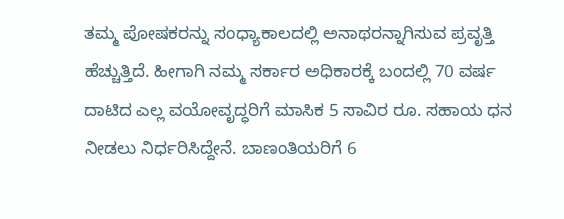ತಮ್ಮ ಪೋಷಕರನ್ನು ಸಂಧ್ಯಾಕಾಲದಲ್ಲಿ ಅನಾಥರನ್ನಾಗಿಸುವ ಪ್ರವೃತ್ತಿ ಹೆಚ್ಚುತ್ತಿದೆ. ಹೀಗಾಗಿ ನಮ್ಮ ಸರ್ಕಾರ ಅಧಿಕಾರಕ್ಕೆ ಬಂದಲ್ಲಿ 70 ವರ್ಷ ದಾಟಿದ ಎಲ್ಲ ವಯೋವೃದ್ಧರಿಗೆ ಮಾಸಿಕ 5 ಸಾವಿರ ರೂ. ಸಹಾಯ ಧನ ನೀಡಲು ನಿರ್ಧರಿಸಿದ್ದೇನೆ. ಬಾಣಂತಿಯರಿಗೆ 6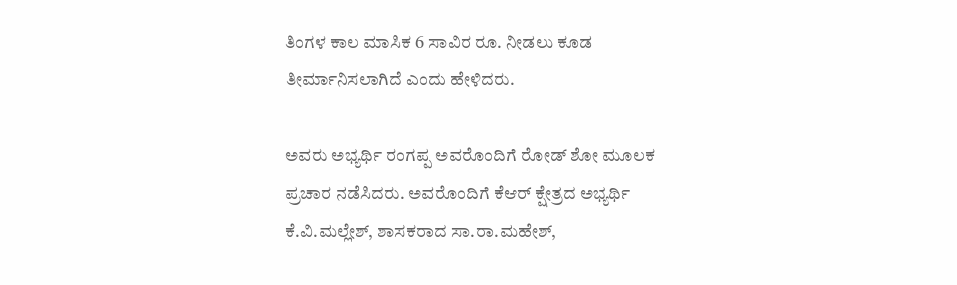ತಿಂಗಳ ಕಾಲ ಮಾಸಿಕ 6 ಸಾವಿರ ರೂ. ನೀಡಲು ಕೂಡ ತೀರ್ಮಾನಿಸಲಾಗಿದೆ ಎಂದು ಹೇಳಿದರು.

ಅವರು ಅಭ್ಯರ್ಥಿ ರಂಗಪ್ಪ ಅವರೊಂದಿಗೆ ರೋಡ್ ಶೋ ಮೂಲಕ ಪ್ರಚಾರ ನಡೆಸಿದರು. ಅವರೊಂದಿಗೆ ಕೆಆರ್ ಕ್ಷೇತ್ರದ ಅಭ್ಯರ್ಥಿ ಕೆ.ವಿ.ಮಲ್ಲೇಶ್, ಶಾಸಕರಾದ ಸಾ.ರಾ.ಮಹೇಶ್,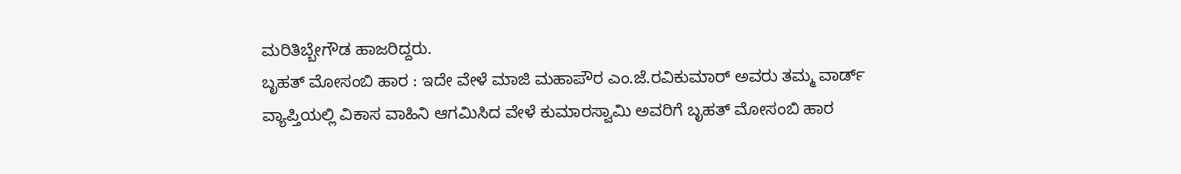ಮರಿತಿಬ್ಬೇಗೌಡ ಹಾಜರಿದ್ದರು.
ಬೃಹತ್ ಮೋಸಂಬಿ ಹಾರ : ಇದೇ ವೇಳೆ ಮಾಜಿ ಮಹಾಪೌರ ಎಂ.ಜೆ.ರವಿಕುಮಾರ್ ಅವರು ತಮ್ಮ ವಾರ್ಡ್ ವ್ಯಾಪ್ತಿಯಲ್ಲಿ ವಿಕಾಸ ವಾಹಿನಿ ಆಗಮಿಸಿದ ವೇಳೆ ಕುಮಾರಸ್ವಾಮಿ ಅವರಿಗೆ ಬೃಹತ್ ಮೋಸಂಬಿ ಹಾರ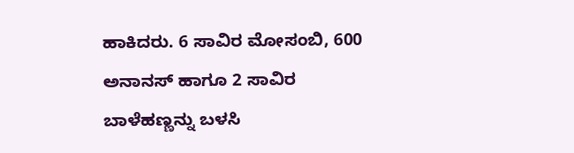ಹಾಕಿದರು. 6 ಸಾವಿರ ಮೋಸಂಬಿ, 600 ಅನಾನಸ್ ಹಾಗೂ 2 ಸಾವಿರ ಬಾಳೆಹಣ್ಣನ್ನು ಬಳಸಿ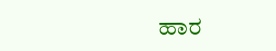ಹಾರ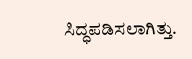ಸಿದ್ಧಪಡಿಸಲಾಗಿತ್ತು.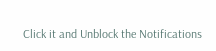Click it and Unblock the Notifications